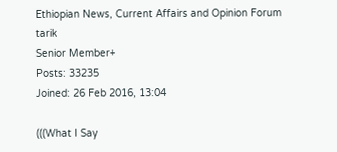Ethiopian News, Current Affairs and Opinion Forum
tarik
Senior Member+
Posts: 33235
Joined: 26 Feb 2016, 13:04

(((What I Say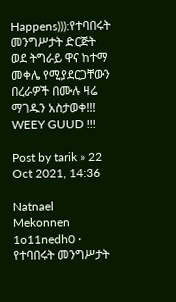Happens))):የተባበሩት መንግሥታት ድርጅት ወደ ትግራይ ዋና ከተማ መቀሌ የሚያደርጋቸውን በረራዎች በሙሉ ዛሬ ማገዱን አስታወቀ!!! WEEY GUUD !!!

Post by tarik » 22 Oct 2021, 14:36

Natnael Mekonnen
1o11nedh0 ·
የተባበሩት መንግሥታት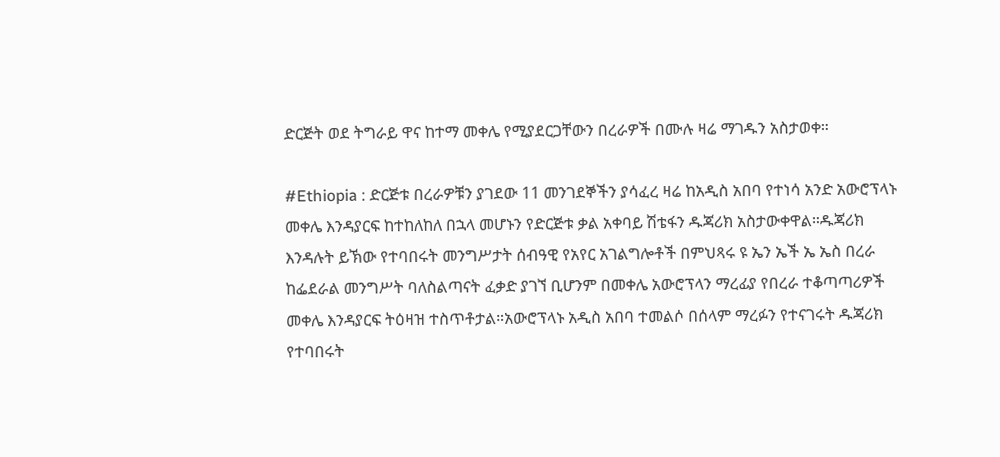ድርጅት ወደ ትግራይ ዋና ከተማ መቀሌ የሚያደርጋቸውን በረራዎች በሙሉ ዛሬ ማገዱን አስታወቀ።

#Ethiopia : ድርጅቱ በረራዎቹን ያገደው 11 መንገደኞችን ያሳፈረ ዛሬ ከአዲስ አበባ የተነሳ አንድ አውሮፕላኑ መቀሌ እንዳያርፍ ከተከለከለ በኋላ መሆኑን የድርጅቱ ቃል አቀባይ ሽቴፋን ዱጃሪክ አስታውቀዋል።ዱጃሪክ እንዳሉት ይኽው የተባበሩት መንግሥታት ሰብዓዊ የአየር አገልግሎቶች በምህጻሩ ዩ ኤን ኤች ኤ ኤስ በረራ ከፌደራል መንግሥት ባለስልጣናት ፈቃድ ያገኘ ቢሆንም በመቀሌ አውሮፕላን ማረፊያ የበረራ ተቆጣጣሪዎች መቀሌ እንዳያርፍ ትዕዛዝ ተስጥቶታል።አውሮፕላኑ አዲስ አበባ ተመልሶ በሰላም ማረፉን የተናገሩት ዱጃሪክ የተባበሩት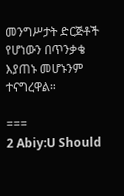መንግሥታት ድርጅቶች የሆነውን በጥንቃቄ እያጠኑ መሆኑንም ተናግረዋል።

===
2 Abiy:U Should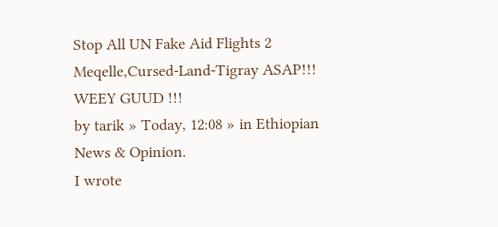Stop All UN Fake Aid Flights 2 Meqelle,Cursed-Land-Tigray ASAP!!! WEEY GUUD !!!
by tarik » Today, 12:08 » in Ethiopian News & Opinion.
I wrote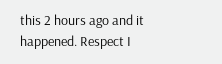this 2 hours ago and it happened. Respect I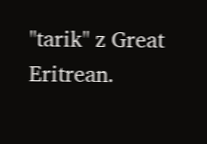"tarik" z Great Eritrean.